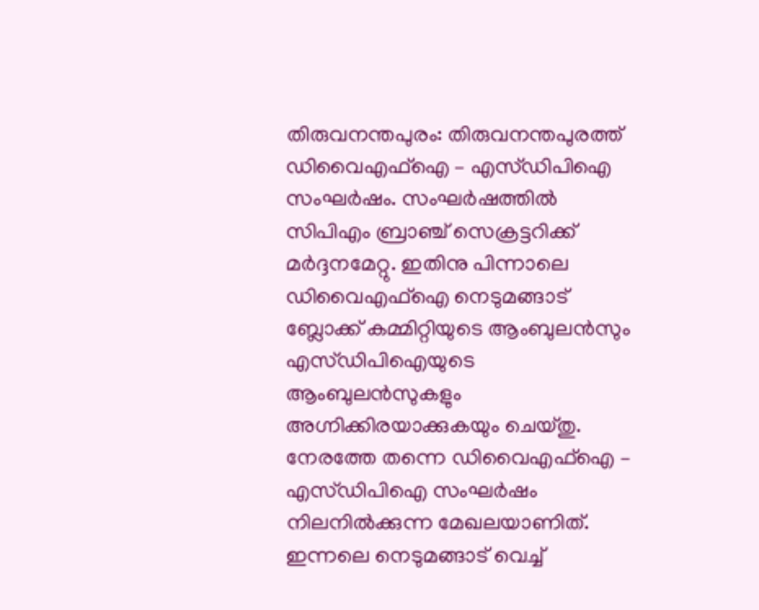തിരുവനന്തപുരം: തിരുവനന്തപുരത്ത് ഡിവൈഎഫ്ഐ – എസ്ഡിപിഐ സംഘർഷം. സംഘർഷത്തിൽ സിപിഎം ബ്രാഞ്ച് സെക്രട്ടറിക്ക് മർദ്ദനമേറ്റു. ഇതിനു പിന്നാലെ ഡിവൈഎഫ്ഐ നെടുമങ്ങാട് ബ്ലോക്ക് കമ്മിറ്റിയുടെ ആംബുലൻസും എസ്ഡിപിഐയുടെ ആംബുലൻസുകളും അഗ്നിക്കിരയാക്കുകയും ചെയ്തു. നേരത്തേ തന്നെ ഡിവൈഎഫ്ഐ – എസ്ഡിപിഐ സംഘർഷം നിലനിൽക്കുന്ന മേഖലയാണിത്.
ഇന്നലെ നെടുമങ്ങാട് വെച്ച്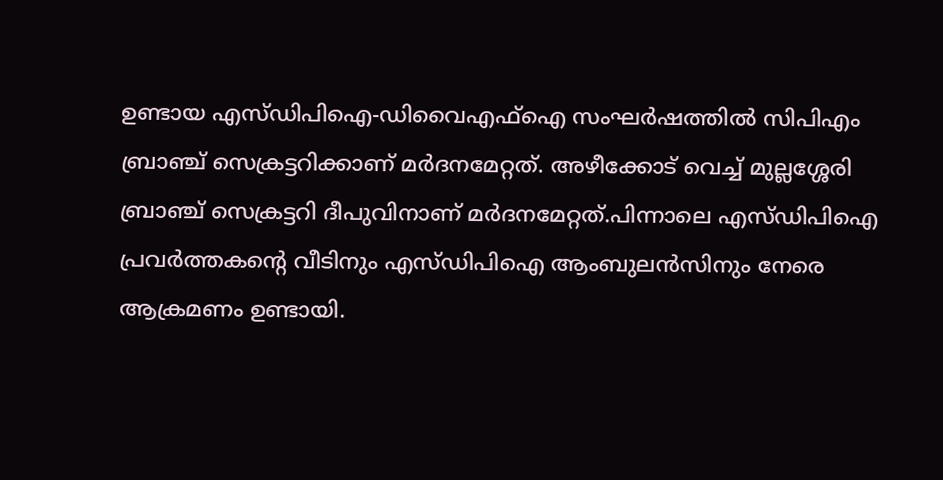ഉണ്ടായ എസ്ഡിപിഐ-ഡിവൈഎഫ്ഐ സംഘർഷത്തിൽ സിപിഎം ബ്രാഞ്ച് സെക്രട്ടറിക്കാണ് മർദനമേറ്റത്. അഴീക്കോട് വെച്ച് മുല്ലശ്ശേരി ബ്രാഞ്ച് സെക്രട്ടറി ദീപുവിനാണ് മർദനമേറ്റത്.പിന്നാലെ എസ്ഡിപിഐ പ്രവർത്തകന്റെ വീടിനും എസ്ഡിപിഐ ആംബുലൻസിനും നേരെ ആക്രമണം ഉണ്ടായി.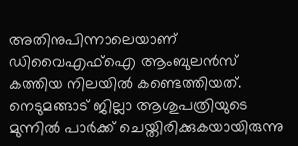അതിനുപിന്നാലെയാണ് ഡിവൈഎഫ്ഐ ആംബുലൻസ് കത്തിയ നിലയിൽ കണ്ടെത്തിയത്. നെടുമങ്ങാട് ജില്ലാ ആശുപത്രിയുടെ മുന്നിൽ പാർക്ക് ചെയ്തിരിക്കുകയായിരുന്നു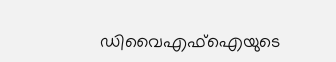ഡിവൈഎഫ്ഐയുടെ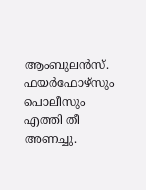ആംബുലൻസ്. ഫയർഫോഴ്സും പൊലീസും എത്തി തീ അണച്ചു.